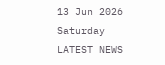13 Jun 2026
Saturday
LATEST NEWS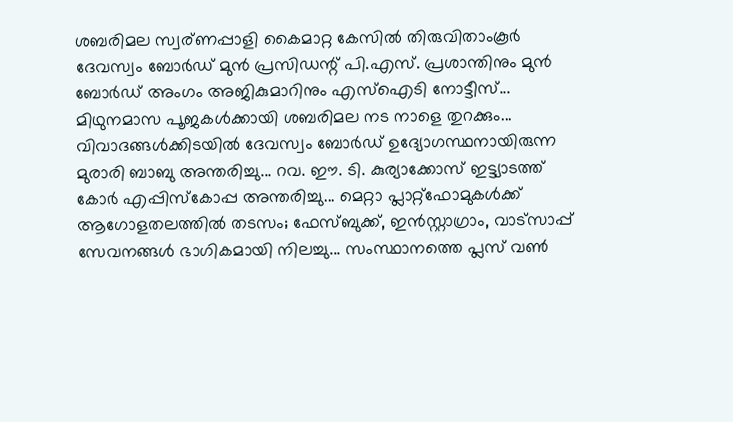ശബരിമല സ്വര്ണപ്പാളി കൈമാറ്റ കേസിൽ തിരുവിതാംകൂർ ദേവസ്വം ബോർഡ് മുൻ പ്രസിഡന്റ് പി.എസ്. പ്രശാന്തിനും മുൻ ബോർഡ് അംഗം അജികുമാറിനും എസ്ഐടി നോട്ടീസ്... മിഥുനമാസ പൂജകൾക്കായി ശബരിമല നട നാളെ തുറക്കും... വിവാദങ്ങൾക്കിടയിൽ ദേവസ്വം ബോർഡ് ഉദ്യോഗസ്ഥനായിരുന്ന മുരാരി ബാബു അന്തരിച്ചു... റവ. ഈ. ടി. കുര്യാക്കോസ് ഇട്ട്യാടത്ത് കോർ എപ്പിസ്കോപ്പ അന്തരിച്ചു... മെറ്റാ പ്ലാറ്റ്‌ഫോമുകൾക്ക് ആഗോളതലത്തിൽ തടസം; ഫേസ്ബുക്ക്, ഇൻസ്റ്റാഗ്രാം, വാട്സാപ്പ് സേവനങ്ങൾ ഭാഗികമായി നിലച്ചു... സംസ്ഥാനത്തെ പ്ലസ് വണ്‍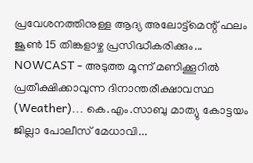പ്രവേശനത്തിനുള്ള ആദ്യ അലോട്ട്‌മെന്റ് ഫലം ജൂണ്‍ 15 തിങ്കളാഴ്ച പ്രസിദ്ധീകരിക്കും... NOWCAST - അടുത്ത മൂന്ന് മണിക്കൂറിൽ പ്രതീക്ഷിക്കാവുന്ന ദിനാന്തരീക്ഷാവസ്ഥ (Weather)... കെ.എം.സാബു മാത്യു കോട്ടയം ജില്ലാ പോലീസ് മേധാവി...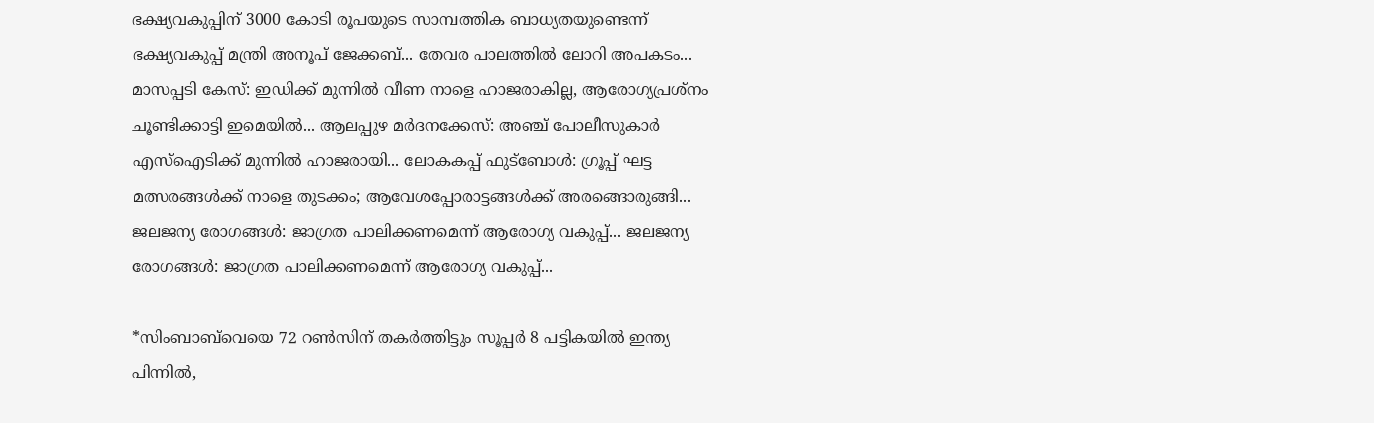ഭക്ഷ്യവകുപ്പിന് 3000 കോടി രൂപയുടെ സാമ്പത്തിക ബാധ്യതയുണ്ടെന്ന് ഭക്ഷ്യവകുപ്പ് മന്ത്രി അനൂപ് ജേക്കബ്... തേവര പാലത്തിൽ ലോറി അപകടം... മാസപ്പടി കേസ്: ഇഡിക്ക് മുന്നിൽ വീണ നാളെ ഹാജരാകില്ല, ആരോഗ്യപ്രശ്നം ചൂണ്ടിക്കാട്ടി ഇമെയിൽ... ആലപ്പുഴ മർദനക്കേസ്: അഞ്ച് പോലീസുകാർ എസ്‌ഐടിക്ക് മുന്നിൽ ഹാജരായി... ലോകകപ്പ് ഫുട്ബോൾ: ഗ്രൂപ്പ് ഘട്ട മത്സരങ്ങൾക്ക് നാളെ തുടക്കം; ആവേശപ്പോരാട്ടങ്ങൾക്ക് അരങ്ങൊരുങ്ങി... ജലജന്യ രോഗങ്ങള്‍: ജാഗ്രത പാലിക്കണമെന്ന് ആരോഗ്യ വകുപ്പ്... ജലജന്യ രോഗങ്ങള്‍: ജാഗ്രത പാലിക്കണമെന്ന് ആരോഗ്യ വകുപ്പ്...

*സിംബാബ്‌വെയെ 72 റൺസിന് തകർത്തിട്ടും സൂപ്പർ 8 പട്ടികയിൽ ഇന്ത്യ പിന്നിൽ,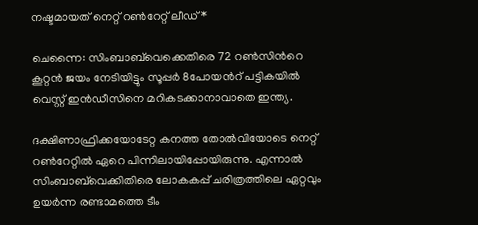നഷ്ടമായത് നെറ്റ് റൺറേറ്റ് ലീഡ്*

ചെന്നൈ: സിംബാബ്‌വെക്കെതിരെ 72 റണ്‍സിന്‍റെ കൂറ്റന്‍ ജയം നേടിയിട്ടും സൂപ്പര്‍ 8പോയന്‍റ് പട്ടികയില്‍ വെസ്റ്റ് ഇന്‍ഡീസിനെ മറികടക്കാനാവാതെ ഇന്ത്യ.

ദക്ഷിണാഫ്രിക്കയോടേറ്റ കനത്ത തോല്‍വിയോടെ നെറ്റ് റണ്‍റേറ്റില്‍ ഏറെ പിന്നിലായിപ്പോയിരുന്നു. എന്നാല്‍ സിംബാബ്‌വെക്കിതിരെ ലോകകപ്പ് ചരിത്രത്തിലെ ഏറ്റവും ഉയര്‍ന്ന രണ്ടാമത്തെ ടീം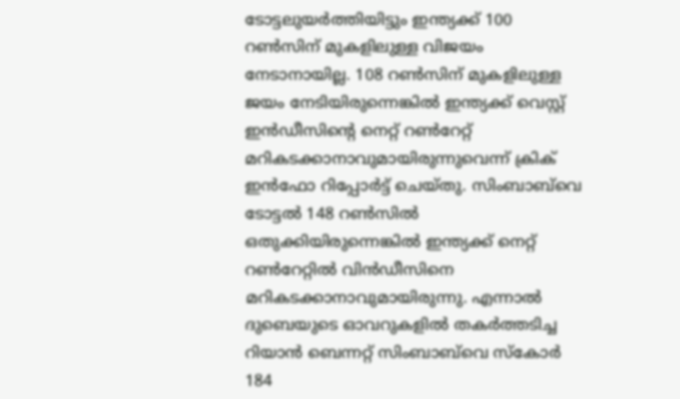ടോട്ടലുയര്‍ത്തിയിട്ടും ഇന്ത്യക്ക് 100 റണ്‍സിന് മുകളിലുള്ള വിജയം നേടാനായില്ല. 108 റണ്‍സിന് മുകളിലുള്ള ജയം നേടിയിരുന്നെങ്കില്‍ ഇന്ത്യക്ക് വെസ്റ്റ് ഇന്‍ഡീസിന്‍റെ നെറ്റ് റണ്‍റേറ്റ് മറികടക്കാനാവുമായിരുന്നുവെന്ന് ക്രിക് ഇന്‍ഫോ റിപ്പോര്‍ട്ട് ചെയ്തു. സിംബാബ്‌വെ ടോട്ടല്‍ 148 റണ്‍സില്‍ ഒതുക്കിയിരുന്നെങ്കില്‍ ഇന്ത്യക്ക് നെറ്റ് റണ്‍റേറ്റില്‍ വിന്‍ഡീസിനെ മറികടക്കാനാവുമായിരുന്നു. എന്നാല്‍ ദുബെയുടെ ഓവറുകളില്‍ തകര്‍ത്തടിച്ച റിയാന്‍ ബെന്നറ്റ് സിംബാബ്‌വെ സ്കോര്‍ 184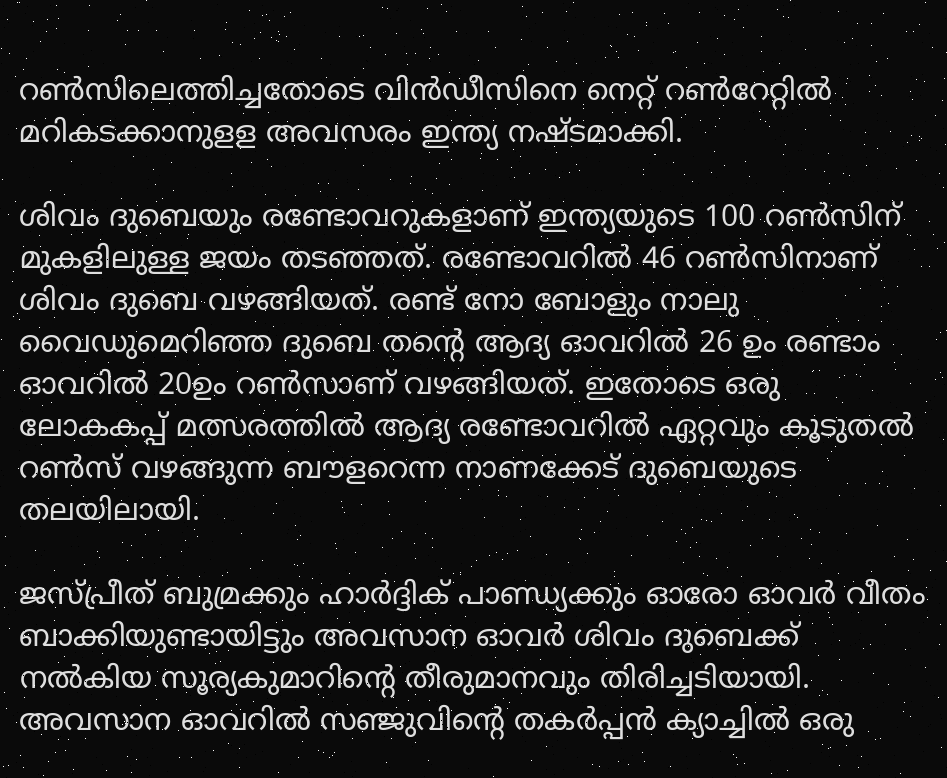റണ്‍സിലെത്തിച്ചതോടെ വിന്‍ഡീസിനെ നെറ്റ് റണ്‍റേറ്റില്‍ മറികടക്കാനുളള അവസരം ഇന്ത്യ നഷ്ടമാക്കി.

ശിവം ദുബെയും രണ്ടോവറുകളാണ് ഇന്ത്യയുടെ 100 റണ്‍സിന് മുകളിലുള്ള ജയം തടഞ്ഞത്. രണ്ടോവറില്‍ 46 റണ്‍സിനാണ് ശിവം ദുബെ വഴങ്ങിയത്. രണ്ട് നോ ബോളും നാലു വൈഡുമെറിഞ്ഞ‌ ദുബെ തന്‍റെ ആദ്യ ഓവറില്‍ 26 ഉം രണ്ടാം ഓവറില്‍ 20ഉം റണ്‍സാണ് വഴങ്ങിയത്. ഇതോടെ ഒരു ലോകകപ്പ് മത്സരത്തില്‍ ആദ്യ രണ്ടോവറില്‍ ഏറ്റവും കൂടുതല്‍ റണ്‍സ് വഴങ്ങുന്ന ബൗളറെന്ന നാണക്കേട് ദുബെയുടെ തലയിലായി.

ജസ്പ്രീത് ബുമ്രക്കും ഹാര്‍ദ്ദിക് പാണ്ഡ്യക്കും ഓരോ ഓവര്‍ വീതം ബാക്കിയുണ്ടായിട്ടും അവസാന ഓവര്‍ ശിവം ദുബെക്ക് നല്‍കിയ സൂര്യകുമാറിന്‍റെ തീരുമാനവും തിരിച്ചടിയായി. അവസാന ഓവറില്‍ സഞ്ജുവിന്‍റെ തകര്‍പ്പന്‍ ക്യാച്ചില്‍ ഒരു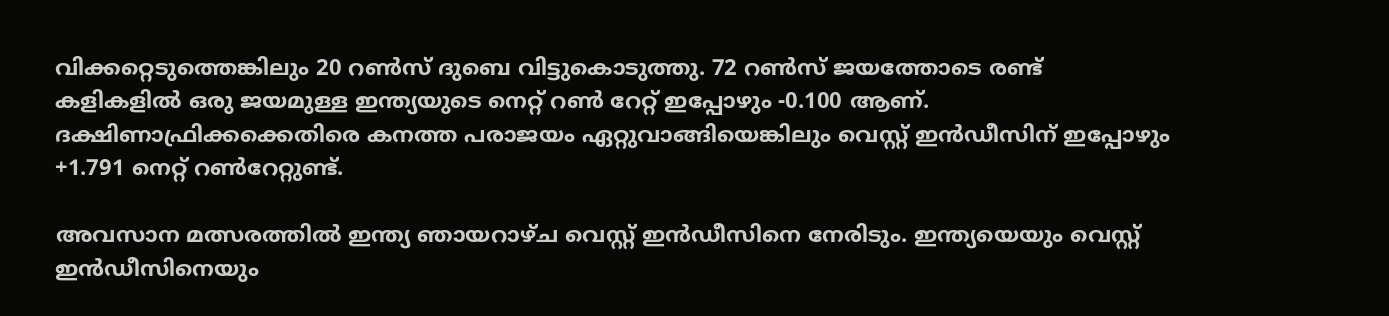വിക്കറ്റെടുത്തെങ്കിലും 20 റണ്‍സ് ദുബെ വിട്ടുകൊടുത്തു. 72 റണ്‍സ് ജയത്തോടെ രണ്ട് കളികളില്‍ ഒരു ജയമുള്ള ഇന്ത്യയുടെ നെറ്റ് റണ്‍ റേറ്റ് ഇപ്പോഴും -0.100 ആണ്. ദക്ഷിണാഫ്രിക്കക്കെതിരെ കനത്ത പരാജയം ഏറ്റുവാങ്ങിയെങ്കിലും വെസ്റ്റ് ഇന്‍ഡീസിന് ഇപ്പോഴും +1.791 നെറ്റ് റണ്‍റേറ്റുണ്ട്.

അവസാന മത്സരത്തില്‍ ഇന്ത്യ ഞായറാഴ്ച വെസ്റ്റ് ഇന്‍ഡീസിനെ നേരിടും. ഇന്ത്യയെയും വെസ്റ്റ് ഇന്‍ഡീസിനെയും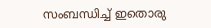സംബന്ധിച്ച്‌ ഇതൊരു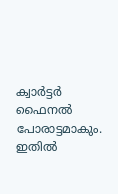ക്വാര്‍ട്ടര്‍ ഫൈനല്‍ പോരാട്ടമാകും. ഇതില്‍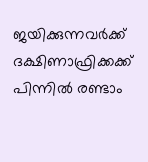ജയിക്കുന്നവര്‍ക്ക് ദക്ഷിണാഫ്രിക്കക്ക് പിന്നില്‍ രണ്ടാം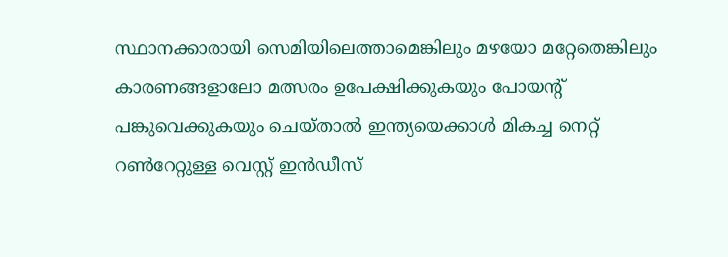സ്ഥാനക്കാരായി സെമിയിലെത്താമെങ്കിലും മഴയോ മറ്റേതെങ്കിലും കാരണങ്ങളാലോ മത്സരം ഉപേക്ഷിക്കുകയും പോയന്‍റ് പങ്കുവെക്കുകയും ചെയ്താല്‍ ഇന്ത്യയെക്കാള്‍ മികച്ച നെറ്റ് റണ്‍റേറ്റുള്ള വെസ്റ്റ് ഇന്‍ഡീസ്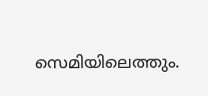സെമിയിലെത്തും.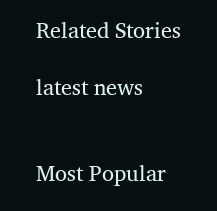Related Stories

latest news


Most Popular